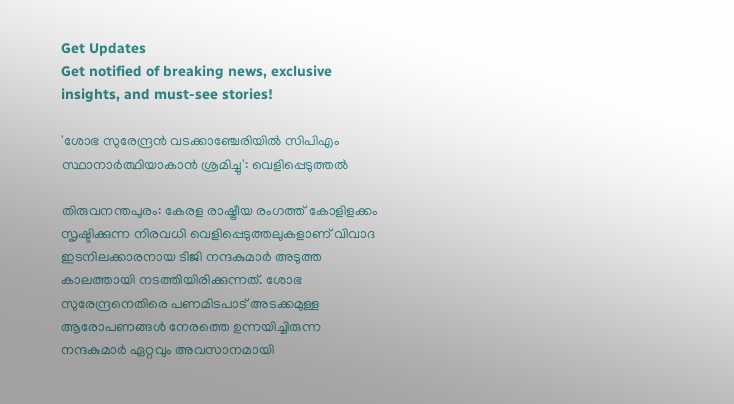Get Updates
Get notified of breaking news, exclusive insights, and must-see stories!

'ശോഭ സുരേന്ദ്രന്‍ വടക്കാഞ്ചേരിയില്‍ സിപിഎം സ്ഥാനാർത്ഥിയാകാന്‍ ശ്രമിച്ചു': വെളിപ്പെടുത്തല്‍

തിരുവനന്തപുരം: കേരള രാഷ്ട്രീയ രംഗത്ത് കോളിളക്കം സൃഷ്ടിക്കുന്ന നിരവധി വെളിപ്പെടുത്തലുകളാണ് വിവാദ ഇടനിലക്കാരനായ ടിജി നന്ദകുമാർ അടുത്ത കാലത്തായി നടത്തിയിരിക്കുന്നത്. ശോഭ സുരേന്ദ്രനെതിരെ പണമിടപാട് അടക്കമുള്ള ആരോപണങ്ങള്‍ നേരത്തെ ഉന്നയിച്ചിരുന്ന നന്ദകുമാർ ഏറ്റവും അവസാനമായി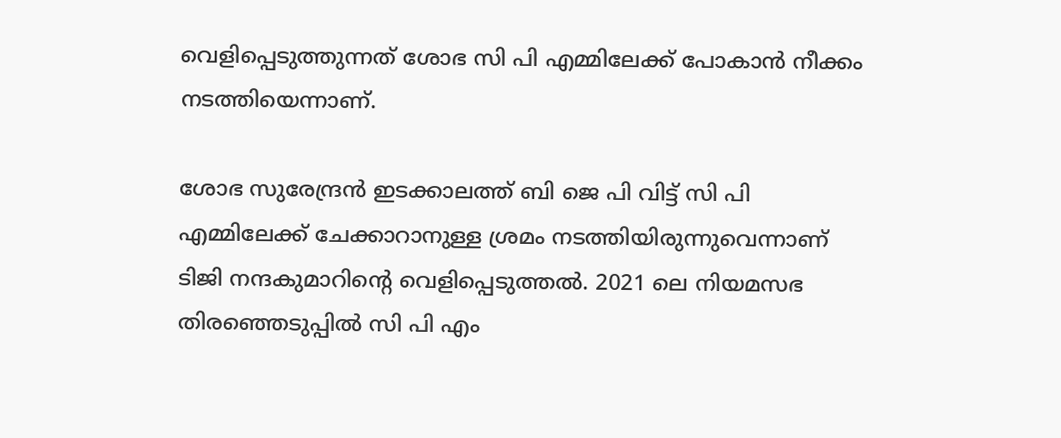വെളിപ്പെടുത്തുന്നത് ശോഭ സി പി എമ്മിലേക്ക് പോകാന്‍ നീക്കം നടത്തിയെന്നാണ്.

ശോഭ സുരേന്ദ്രന്‍ ഇടക്കാലത്ത് ബി ജെ പി വിട്ട് സി പി എമ്മിലേക്ക് ചേക്കാറാനുള്ള ശ്രമം നടത്തിയിരുന്നുവെന്നാണ് ടിജി നന്ദകുമാറിന്റെ വെളിപ്പെടുത്തല്‍. 2021 ലെ നിയമസഭ തിരഞ്ഞെടുപ്പില്‍ സി പി എം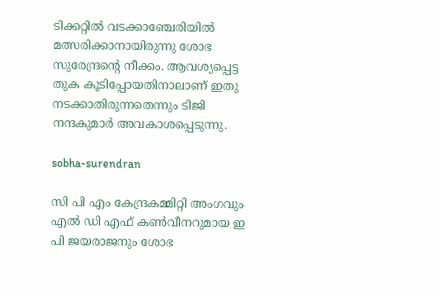ടിക്കറ്റില്‍ വടക്കാഞ്ചേരിയില്‍ മത്സരിക്കാനായിരുന്നു ശോഭ സുരേന്ദ്രന്റെ നീക്കം. ആവശ്യപ്പെട്ട തുക കൂടിപ്പോയതിനാലാണ് ഇതു നടക്കാതിരുന്നതെന്നും ടിജി നന്ദകുമാർ അവകാശപ്പെടുന്നു.

sobha-surendran

സി പി എം കേന്ദ്രകമ്മിറ്റി അംഗവും എല്‍ ഡി എഫ് കണ്‍വീനറുമായ ഇ പി ജയരാജനും ശോഭ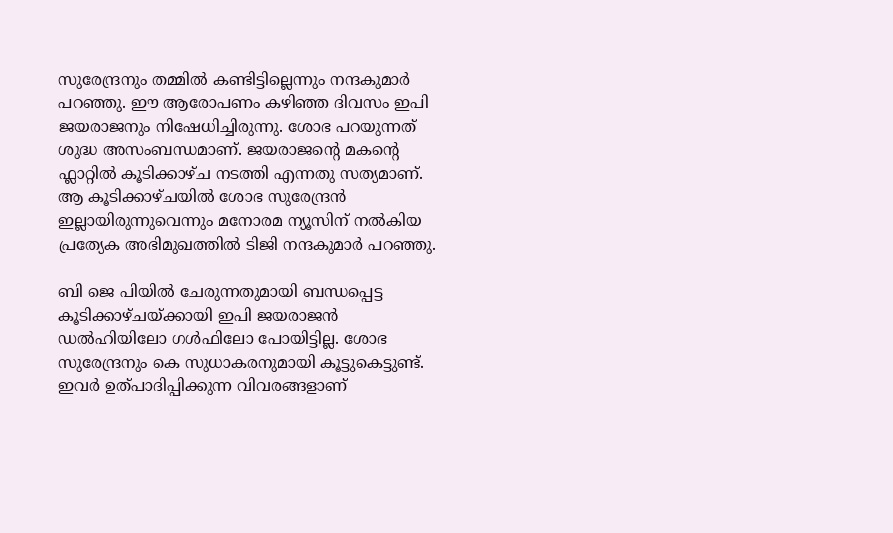സുരേന്ദ്രനും തമ്മില്‍ കണ്ടിട്ടില്ലെന്നും നന്ദകുമാർ പറഞ്ഞു. ഈ ആരോപണം കഴിഞ്ഞ ദിവസം ഇപി ജയരാജനും നിഷേധിച്ചിരുന്നു. ശോഭ പറയുന്നത് ശുദ്ധ അസംബന്ധമാണ്. ജയരാജന്റെ മകന്റെ ഫ്ലാറ്റില്‍ കൂടിക്കാഴ്ച നടത്തി എന്നതു സത്യമാണ്. ആ കൂടിക്കാഴ്ചയിൽ ശോഭ സുരേന്ദ്രൻ ഇല്ലായിരുന്നുവെന്നും മനോരമ ന്യൂസിന് നല്‍കിയ പ്രത്യേക അഭിമുഖത്തില്‍ ടിജി നന്ദകുമാർ പറഞ്ഞു.

ബി ജെ പിയില്‍ ചേരുന്നതുമായി ബന്ധപ്പെട്ട കൂടിക്കാഴ്ചയ്ക്കായി ഇപി ജയരാജന്‍ ഡല്‍ഹിയിലോ ഗള്‍ഫിലോ പോയിട്ടില്ല. ശോഭ സുരേന്ദ്രനും കെ സുധാകരനുമായി കൂട്ടുകെട്ടുണ്ട്. ഇവർ ഉത്പാദിപ്പിക്കുന്ന വിവരങ്ങളാണ്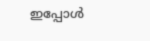ഇപ്പോള്‍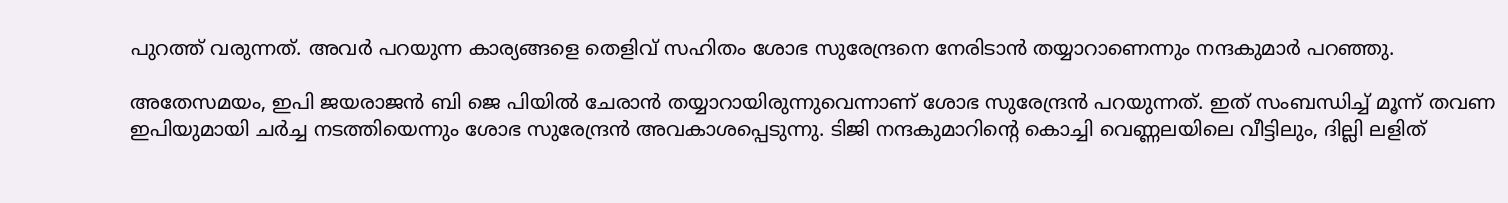പുറത്ത് വരുന്നത്. അവർ പറയുന്ന കാര്യങ്ങളെ തെളിവ് സഹിതം ശോഭ സുരേന്ദ്രനെ നേരിടാന്‍ തയ്യാറാണെന്നും നന്ദകുമാർ പറഞ്ഞു.

അതേസമയം, ഇപി ജയരാജന്‍ ബി ജെ പിയില്‍ ചേരാന്‍ തയ്യാറായിരുന്നുവെന്നാണ് ശോഭ സുരേന്ദ്രന്‍ പറയുന്നത്. ഇത് സംബന്ധിച്ച് മൂന്ന് തവണ ഇപിയുമായി ചര്‍ച്ച നടത്തിയെന്നും ശോഭ സുരേന്ദ്രൻ അവകാശപ്പെടുന്നു. ടിജി നന്ദകുമാറിന്‍റെ കൊച്ചി വെണ്ണലയിലെ വീട്ടിലും, ദില്ലി ലളിത്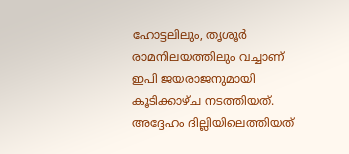ഹോട്ടലിലും, തൃശൂര്‍ രാമനിലയത്തിലും വച്ചാണ് ഇപി ജയരാജനുമായി കൂടിക്കാഴ്ച നടത്തിയത്. അദ്ദേഹം ദില്ലിയിലെത്തിയത്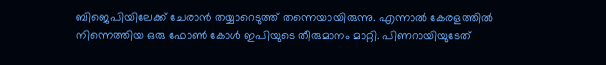ബിജെപിയിലേക്ക് ചേരാൻ തയ്യാറെടുത്ത് തന്നെയായിരുന്നു. എന്നാല്‍ കേരളത്തില്‍ നിന്നെത്തിയ ഒരു ഫോൺ കോള്‍ ഇപിയുടെ തീരുമാനം മാറ്റി. പിണറായിയുടേത്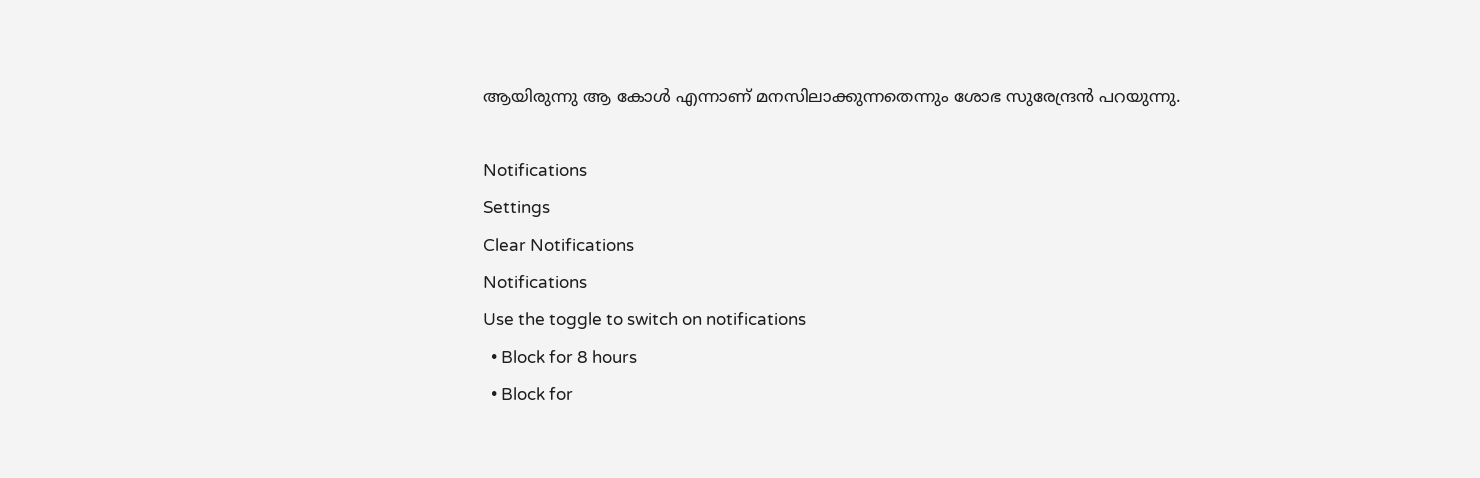ആയിരുന്നു ആ കോള്‍ എന്നാണ് മനസിലാക്കുന്നതെന്നും ശോഭ സുരേന്ദ്രൻ പറയുന്നു.

Notifications
Settings
Clear Notifications
Notifications
Use the toggle to switch on notifications
  • Block for 8 hours
  • Block for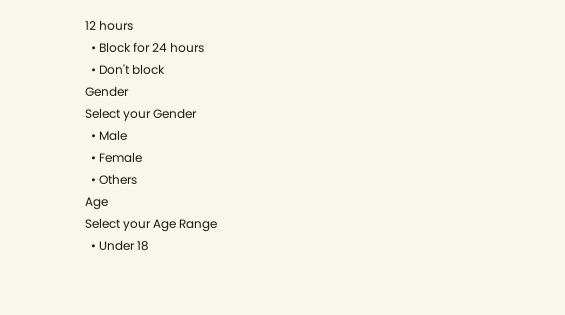12 hours
  • Block for 24 hours
  • Don't block
Gender
Select your Gender
  • Male
  • Female
  • Others
Age
Select your Age Range
  • Under 18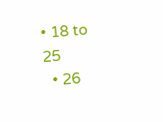• 18 to 25
  • 26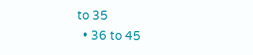to 35
  • 36 to 45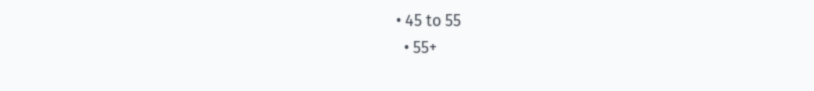• 45 to 55
  • 55+